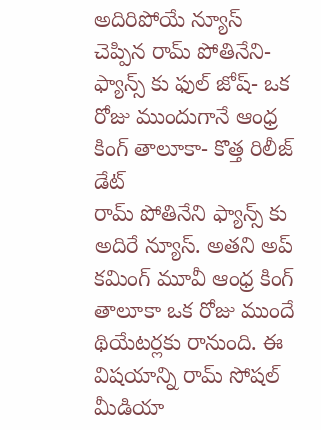అదిరిపోయే న్యూస్ చెప్పిన రామ్ పోతినేని- ఫ్యాన్స్ కు ఫుల్ జోష్- ఒక రోజు ముందుగానే ఆంధ్ర కింగ్ తాలూకా- కొత్త రిలీజ్ డేట్
రామ్ పోతినేని ఫ్యాన్స్ కు అదిరే న్యూస్. అతని అప్ కమింగ్ మూవీ ఆంధ్ర కింగ్ తాలూకా ఒక రోజు ముందే థియేటర్లకు రానుంది. ఈ విషయాన్ని రామ్ సోషల్ మీడియా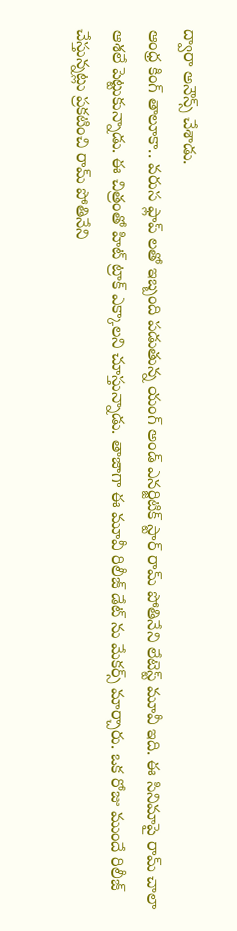ద్వారా అనౌన్స్ చేశాడు.
ఆంధ్ర కింగ్ తాలూకా.. వరుస ఫ్లాప్ లతో ఇబ్బంది పడుతున్న యంగ్ అండ్ ఎనర్జిటిక్ స్టార్ రామ్ పోతినేని లేటెస్ట్ మూవీ ఇది. ఈ సినిమాపై రామ్ చాలా ఆశలే పెట్టుకున్నాడు. ఈ చిత్రంతో హిట్ ట్రాక్ ఎక్కాలని చూస్తున్నాడు. తాజాగా ఈ మూవీ రిలీజ్ డేట్ ను మేకర్స్ మార్చారు. ఒక రోజు ముందే రిలీజ్ చేస్తున్నట్లు ప్రకటించి రామ్ పోతినేని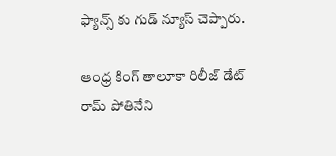ఫ్యాన్స్ కు గుడ్ న్యూస్ చెప్పారు.

ఆంధ్ర కింగ్ తాలూకా రిలీజ్ డేట్
రామ్ పోతినేని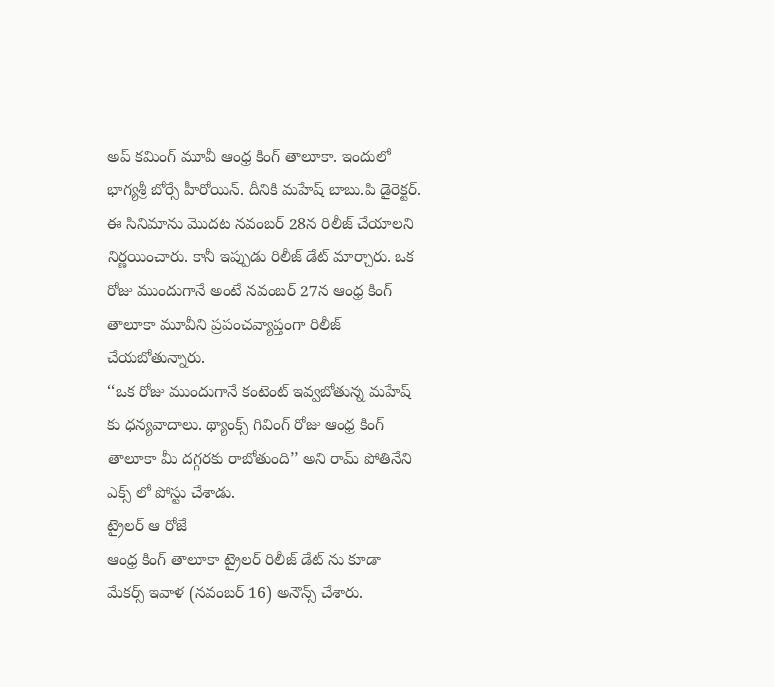అప్ కమింగ్ మూవీ ఆంధ్ర కింగ్ తాలూకా. ఇందులో భాగ్యశ్రీ బోర్సే హీరోయిన్. దీనికి మహేష్ బాబు.పి డైరెక్టర్. ఈ సినిమాను మొదట నవంబర్ 28న రిలీజ్ చేయాలని నిర్ణయించారు. కానీ ఇప్పుడు రిలీజ్ డేట్ మార్చారు. ఒక రోజు ముందుగానే అంటే నవంబర్ 27న ఆంధ్ర కింగ్ తాలూకా మూవీని ప్రపంచవ్యాప్తంగా రిలీజ్ చేయబోతున్నారు.
‘‘ఒక రోజు ముందుగానే కంటెంట్ ఇవ్వబోతున్న మహేష్ కు ధన్యవాదాలు. థ్యాంక్స్ గివింగ్ రోజు ఆంధ్ర కింగ్ తాలూకా మీ దగ్గరకు రాబోతుంది’’ అని రామ్ పోతినేని ఎక్స్ లో పోస్టు చేశాడు.
ట్రైలర్ ఆ రోజే
ఆంధ్ర కింగ్ తాలూకా ట్రైలర్ రిలీజ్ డేట్ ను కూడా మేకర్స్ ఇవాళ (నవంబర్ 16) అనౌన్స్ చేశారు.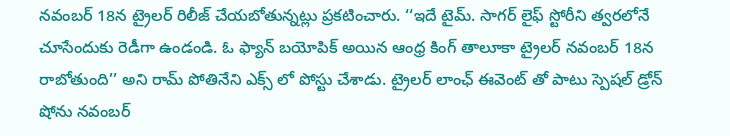నవంబర్ 18న ట్రైలర్ రిలీజ్ చేయబోతున్నట్లు ప్రకటించారు. ‘‘ఇదే టైమ్. సాగర్ లైఫ్ స్టోరీని త్వరలోనే చూసేందుకు రెడీగా ఉండండి. ఓ ఫ్యాన్ బయోపిక్ అయిన ఆంధ్ర కింగ్ తాలూకా ట్రైలర్ నవంబర్ 18న రాబోతుంది’’ అని రామ్ పోతినేని ఎక్స్ లో పోస్టు చేశాడు. ట్రైలర్ లాంఛ్ ఈవెంట్ తో పాటు స్పెషల్ డ్రోన్ షోను నవంబర్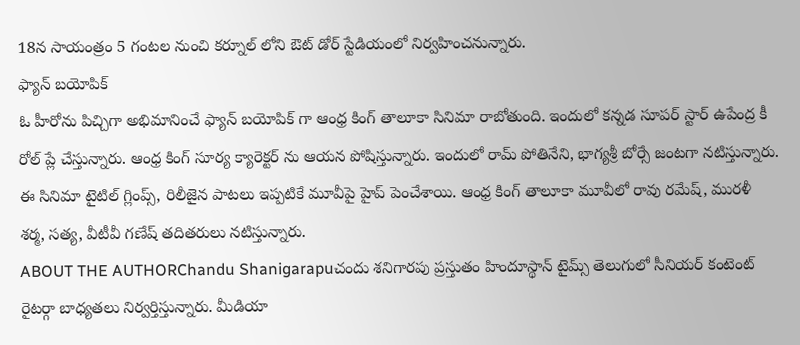18న సాయంత్రం 5 గంటల నుంచి కర్నూల్ లోని ఔట్ డోర్ స్టేడియంలో నిర్వహించనున్నారు.
ఫ్యాన్ బయోపిక్
ఓ హీరోను పిచ్చిగా అభిమానించే ఫ్యాన్ బయోపిక్ గా ఆంధ్ర కింగ్ తాలూకా సినిమా రాబోతుంది. ఇందులో కన్నడ సూపర్ స్టార్ ఉపేంద్ర కీ రోల్ ప్లే చేస్తున్నారు. ఆంధ్ర కింగ్ సూర్య క్యారెక్టర్ ను ఆయన పోషిస్తున్నారు. ఇందులో రామ్ పోతినేని, భాగ్యశ్రీ బోర్సే జంటగా నటిస్తున్నారు.
ఈ సినిమా టైటిల్ గ్లింప్స్, రిలీజైన పాటలు ఇప్పటికే మూవీపై హైప్ పెంచేశాయి. ఆంధ్ర కింగ్ తాలూకా మూవీలో రావు రమేష్, మురళీ శర్మ, సత్య, వీటీవీ గణేష్ తదితరులు నటిస్తున్నారు.
ABOUT THE AUTHORChandu Shanigarapuచందు శనిగారపు ప్రస్తుతం హిందూస్థాన్ టైమ్స్ తెలుగులో సీనియర్ కంటెంట్ రైటర్గా బాధ్యతలు నిర్వర్తిస్తున్నారు. మీడియా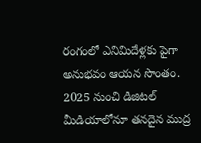రంగంలో ఎనిమిదేళ్లకు పైగా అనుభవం ఆయన సొంతం. 2025 నుంచి డిజిటల్ మీడియాలోనూ తనదైన ముద్ర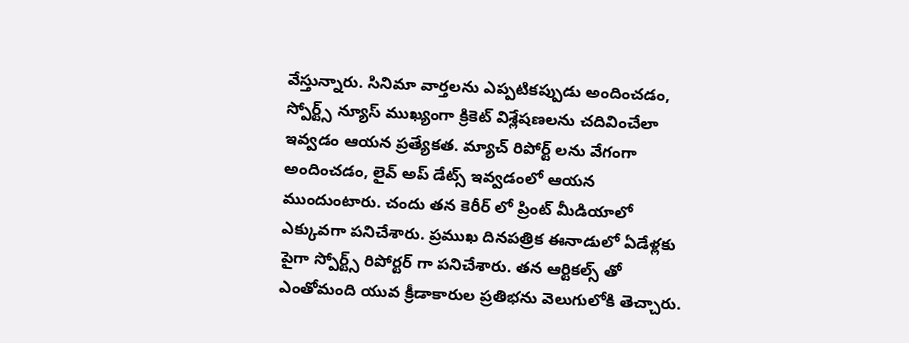వేస్తున్నారు. సినిమా వార్తలను ఎప్పటికప్పుడు అందించడం, స్పోర్ట్స్ న్యూస్ ముఖ్యంగా క్రికెట్ విశ్లేషణలను చదివించేలా ఇవ్వడం ఆయన ప్రత్యేకత. మ్యాచ్ రిపోర్ట్ లను వేగంగా అందించడం, లైవ్ అప్ డేట్స్ ఇవ్వడంలో ఆయన ముందుంటారు. చందు తన కెరీర్ లో ప్రింట్ మీడియాలో ఎక్కువగా పనిచేశారు. ప్రముఖ దినపత్రిక ఈనాడులో ఏడేళ్లకు పైగా స్పోర్ట్స్ రిపోర్టర్ గా పనిచేశారు. తన ఆర్టికల్స్ తో ఎంతోమంది యువ క్రీడాకారుల ప్రతిభను వెలుగులోకి తెచ్చారు.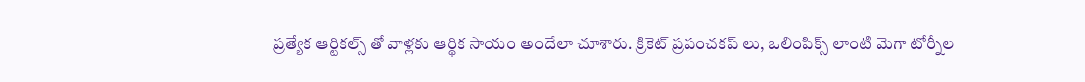ప్రత్యేక ఆర్టికల్స్ తో వాళ్లకు ఆర్థిక సాయం అందేలా చూశారు. క్రికెట్ ప్రపంచకప్ లు, ఒలింపిక్స్ లాంటి మెగా టోర్నీల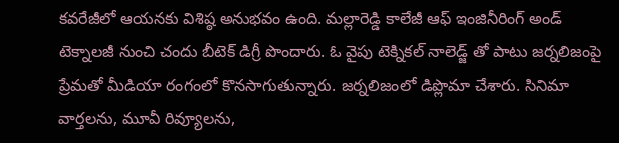కవరేజీలో ఆయనకు విశిష్ఠ అనుభవం ఉంది. మల్లారెడ్డి కాలేజీ ఆఫ్ ఇంజినీరింగ్ అండ్ టెక్నాలజీ నుంచి చందు బీటెక్ డిగ్రీ పొందారు. ఓ వైపు టెక్నికల్ నాలెడ్జ్ తో పాటు జర్నలిజంపై ప్రేమతో మీడియా రంగంలో కొనసాగుతున్నారు. జర్నలిజంలో డిప్లొమా చేశారు. సినిమా వార్తలను, మూవీ రివ్యూలను,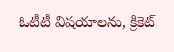ఓటీటీ విషయాలను, క్రికెట్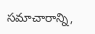సమాచారాన్ని,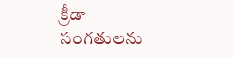క్రీడా సంగతులను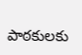పాఠకులకు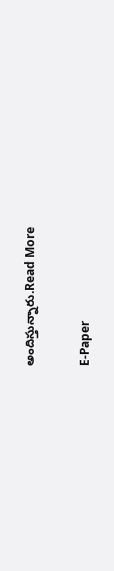అందిస్తున్నారు.Read More

E-Paper